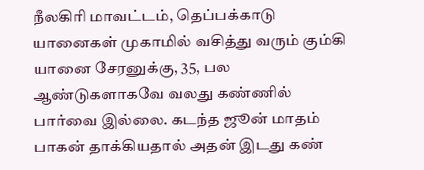நீலகிரி மாவட்டம், தெப்பக்காடு யானைகள் முகாமில் வசித்து வரும் கும்கி யானை சேரனுக்கு, 35, பல ஆண்டுகளாகவே வலது கண்ணில் பார்வை இல்லை. கடந்த ஜூன் மாதம் பாகன் தாக்கியதால் அதன் இடது கண்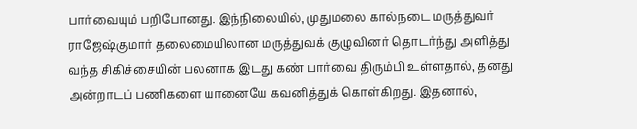பார்வையும் பறிபோனது. இந்நிலையில், முதுமலை கால்நடை மருத்துவர் ராஜேஷ்குமார் தலைமையிலான மருத்துவக் குழுவினர் தொடர்ந்து அளித்து வந்த சிகிச்சையின் பலனாக இடது கண் பார்வை திரும்பி உள்ளதால், தனது அன்றாடப் பணிகளை யானையே கவனித்துக் கொள்கிறது. இதனால்,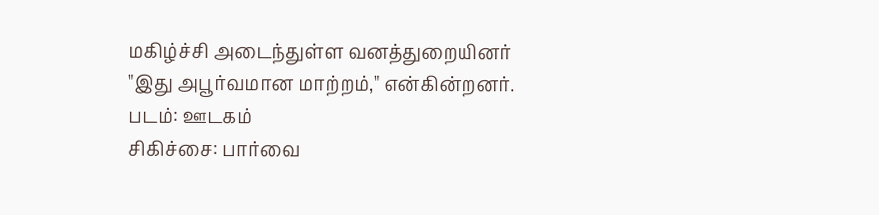மகிழ்ச்சி அடைந்துள்ள வனத்துறையினர் "இது அபூர்வமான மாற்றம்," என்கின்றனர். படம்: ஊடகம்
சிகிச்சை: பார்வை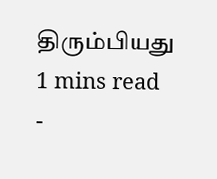திரும்பியது
1 mins read
-